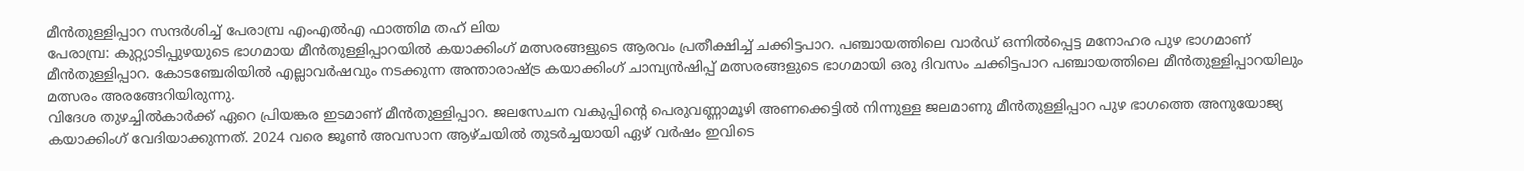മീൻതുള്ളിപ്പാറ സന്ദർശിച്ച് പേരാമ്പ്ര എംഎൽഎ ഫാത്തിമ തഹ് ലിയ
പേരാമ്പ്ര: കുറ്റ്യാടിപ്പുഴയുടെ ഭാഗമായ മീൻതുള്ളിപ്പാറയിൽ കയാക്കിംഗ് മത്സരങ്ങളുടെ ആരവം പ്രതീക്ഷിച്ച് ചക്കിട്ടപാറ. പഞ്ചായത്തിലെ വാർഡ് ഒന്നിൽപ്പെട്ട മനോഹര പുഴ ഭാഗമാണ് മീൻതുള്ളിപ്പാറ. കോടഞ്ചേരിയിൽ എല്ലാവർഷവും നടക്കുന്ന അന്താരാഷ്ട്ര കയാക്കിംഗ് ചാമ്പ്യൻഷിപ്പ് മത്സരങ്ങളുടെ ഭാഗമായി ഒരു ദിവസം ചക്കിട്ടപാറ പഞ്ചായത്തിലെ മീൻതുള്ളിപ്പാറയിലും മത്സരം അരങ്ങേറിയിരുന്നു.
വിദേശ തുഴച്ചിൽകാർക്ക് ഏറെ പ്രിയങ്കര ഇടമാണ് മീൻതുള്ളിപ്പാറ. ജലസേചന വകുപ്പിന്റെ പെരുവണ്ണാമൂഴി അണക്കെട്ടിൽ നിന്നുള്ള ജലമാണു മീൻതുള്ളിപ്പാറ പുഴ ഭാഗത്തെ അനുയോജ്യ കയാക്കിംഗ് വേദിയാക്കുന്നത്. 2024 വരെ ജൂൺ അവസാന ആഴ്ചയിൽ തുടർച്ചയായി ഏഴ് വർഷം ഇവിടെ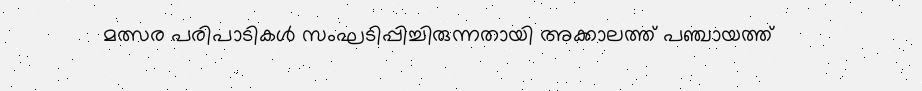മത്സര പരിപാടികൾ സംഘടിപ്പിച്ചിരുന്നതായി അക്കാലത്ത് പഞ്ചായത്ത്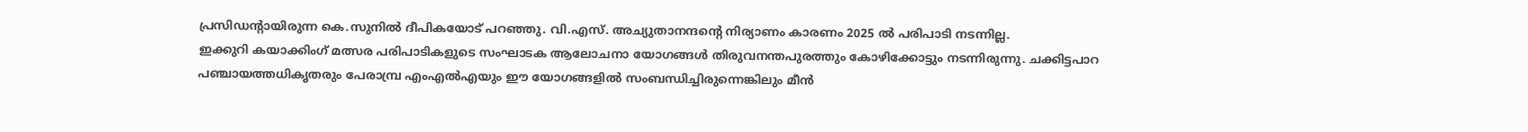പ്രസിഡന്റായിരുന്ന കെ.സുനിൽ ദീപികയോട് പറഞ്ഞു. വി.എസ്. അച്യുതാനന്ദന്റെ നിര്യാണം കാരണം 2025 ൽ പരിപാടി നടന്നില്ല.
ഇക്കുറി കയാക്കിംഗ് മത്സര പരിപാടികളുടെ സംഘാടക ആലോചനാ യോഗങ്ങൾ തിരുവനന്തപുരത്തും കോഴിക്കോട്ടും നടന്നിരുന്നു. ചക്കിട്ടപാറ പഞ്ചായത്തധികൃതരും പേരാമ്പ്ര എംഎൽഎയും ഈ യോഗങ്ങളിൽ സംബന്ധിച്ചിരുന്നെങ്കിലും മീൻ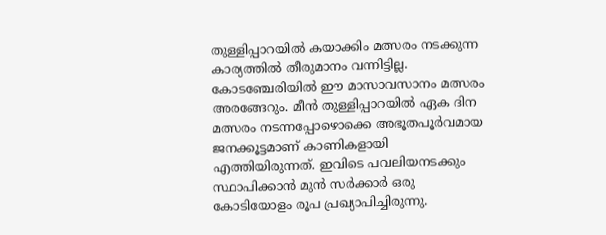തുള്ളിപ്പാറയിൽ കയാക്കിം മത്സരം നടക്കുന്ന കാര്യത്തിൽ തീരുമാനം വന്നിട്ടില്ല. കോടഞ്ചേരിയിൽ ഈ മാസാവസാനം മത്സരം അരങ്ങേറും. മീൻ തുള്ളിപ്പാറയിൽ ഏക ദിന മത്സരം നടന്നപ്പോഴൊക്കെ അഭൂതപൂർവമായ ജനക്കൂട്ടമാണ് കാണികളായി എത്തിയിരുന്നത്. ഇവിടെ പവലിയനടക്കും സ്ഥാപിക്കാൻ മുൻ സർക്കാർ ഒരു കോടിയോളം രൂപ പ്രഖ്യാപിച്ചിരുന്നു.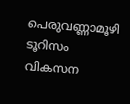പെരുവണ്ണാമൂഴി ടൂറിസം വികസന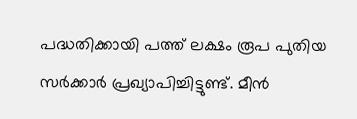പദ്ധതിക്കായി പത്ത് ലക്ഷം രൂപ പുതിയ സർക്കാർ പ്രഖ്യാപിച്ചിട്ടുണ്ട്. മീൻ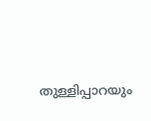തുള്ളിപ്പാറയും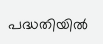പദ്ധതിയിൽ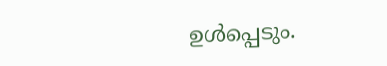ഉൾപ്പെടും.